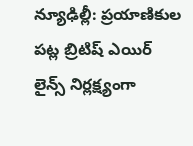న్యూఢిల్లీ: ప్రయాణికుల పట్ల బ్రిటిష్ ఎయిర్ లైన్స్ నిర్లక్ష్యంగా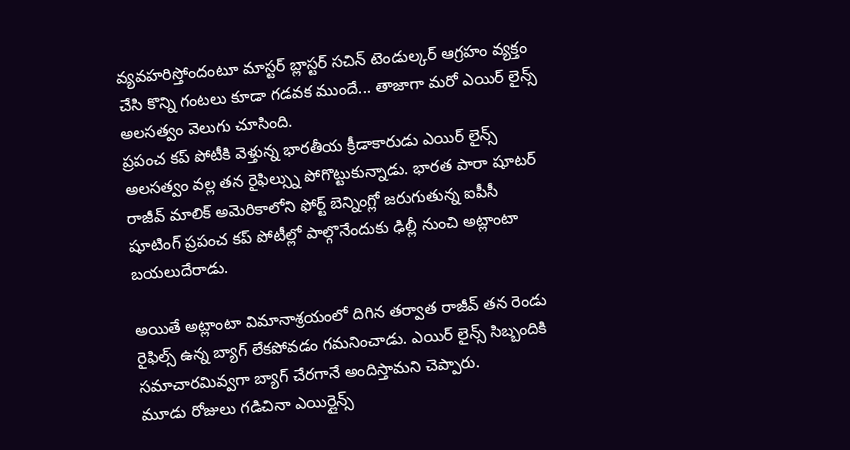వ్యవహరిస్తోందంటూ మాస్టర్ బ్లాస్టర్ సచిన్ టెండుల్కర్ ఆగ్రహం వ్యక్తం చేసి కొన్ని గంటలు కూడా గడవక ముందే... తాజాగా మరో ఎయిర్ లైన్స్ అలసత్వం వెలుగు చూసింది.
ప్రపంచ కప్ పోటీకి వెళ్తున్న భారతీయ క్రీడాకారుడు ఎయిర్ లైన్స్ అలసత్వం వల్ల తన రైఫిల్స్ను పోగొట్టుకున్నాడు. భారత పారా షూటర్ రాజీవ్ మాలిక్ అమెరికాలోని ఫోర్ట్ బెన్నింగ్లో జరుగుతున్న ఐపీసీ షూటింగ్ ప్రపంచ కప్ పోటీల్లో పాల్గొనేందుకు ఢిల్లీ నుంచి అట్లాంటా బయలుదేరాడు.

అయితే అట్లాంటా విమానాశ్రయంలో దిగిన తర్వాత రాజీవ్ తన రెండు రైఫిల్స్ ఉన్న బ్యాగ్ లేకపోవడం గమనించాడు. ఎయిర్ లైన్స్ సిబ్బందికి సమాచారమివ్వగా బ్యాగ్ చేరగానే అందిస్తామని చెప్పారు.
మూడు రోజులు గడిచినా ఎయిర్లైన్స్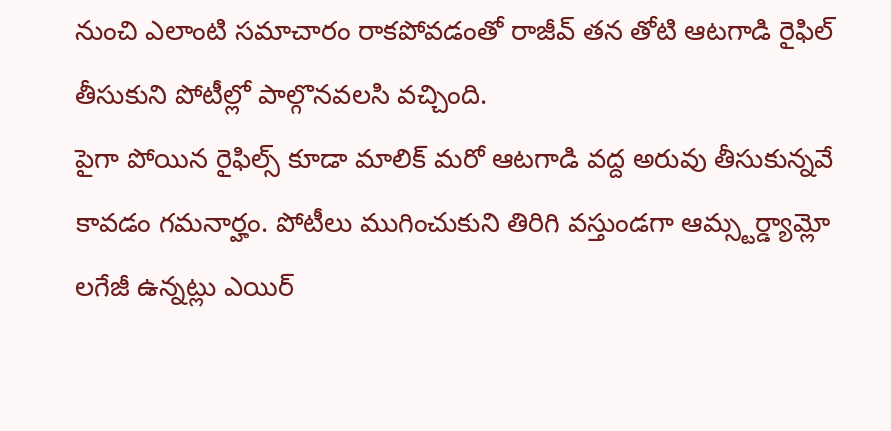నుంచి ఎలాంటి సమాచారం రాకపోవడంతో రాజీవ్ తన తోటి ఆటగాడి రైఫిల్ తీసుకుని పోటీల్లో పాల్గొనవలసి వచ్చింది.
పైగా పోయిన రైఫిల్స్ కూడా మాలిక్ మరో ఆటగాడి వద్ద అరువు తీసుకున్నవే కావడం గమనార్హం. పోటీలు ముగించుకుని తిరిగి వస్తుండగా ఆమ్స్టర్డ్యామ్లో లగేజీ ఉన్నట్లు ఎయిర్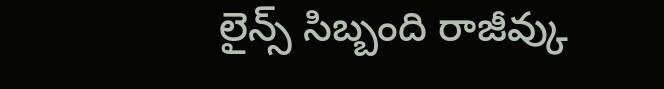లైన్స్ సిబ్బంది రాజీవ్కు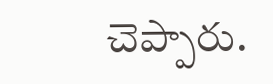చెప్పారు.